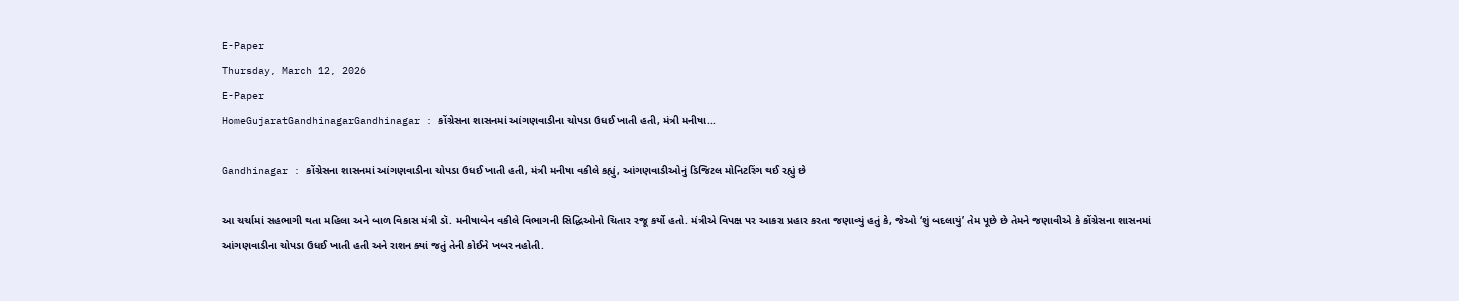E-Paper
Thursday, March 12, 2026
E-Paper
HomeGujaratGandhinagarGandhinagar : કોંગ્રેસના શાસનમાં આંગણવાડીના ચોપડા ઉધઈ ખાતી હતી, મંત્રી મનીષા...

Gandhinagar : કોંગ્રેસના શાસનમાં આંગણવાડીના ચોપડા ઉધઈ ખાતી હતી, મંત્રી મનીષા વકીલે કહ્યું, આંગણવાડીઓનું ડિજિટલ મોનિટરિંગ થઈ રહ્યું છે

આ ચર્ચામાં સહભાગી થતા મહિલા અને બાળ વિકાસ મંત્રી ડૉ. મનીષાબેન વકીલે વિભાગની સિદ્ધિઓનો ચિતાર રજૂ કર્યો હતો. મંત્રીએ વિપક્ષ પર આકરા પ્રહાર કરતા જણાવ્યું હતું કે, જેઓ ‘શું બદલાયું’ તેમ પૂછે છે તેમને જણાવીએ કે કોંગ્રેસના શાસનમાં આંગણવાડીના ચોપડા ઉધઈ ખાતી હતી અને રાશન ક્યાં જતું તેની કોઈને ખબર નહોતી.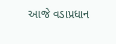આજે વડાપ્રધાન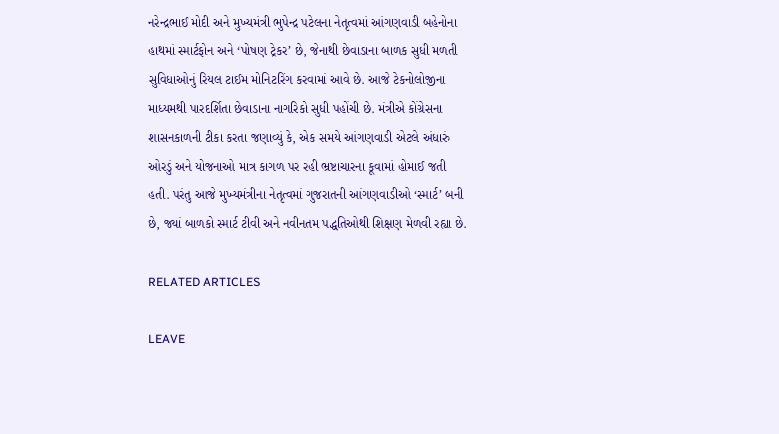નરેન્દ્રભાઈ મોદી અને મુખ્યમંત્રી ભુપેન્દ્ર પટેલના નેતૃત્વમાં આંગણવાડી બહેનોના હાથમાં સ્માર્ટફોન અને ‘પોષણ ટ્રેકર’ છે, જેનાથી છેવાડાના બાળક સુધી મળતી સુવિધાઓનું રિયલ ટાઈમ મોનિટરિંગ કરવામાં આવે છે. આજે ટેકનોલોજીના માધ્યમથી પારદર્શિતા છેવાડાના નાગરિકો સુધી પહોંચી છે. મંત્રીએ કોંગ્રેસના શાસનકાળની ટીકા કરતા જણાવ્યું કે, એક સમયે આંગણવાડી એટલે અંધારું ઓરડું અને યોજનાઓ માત્ર કાગળ પર રહી ભ્રષ્ટાચારના કૂવામાં હોમાઈ જતી હતી. પરંતુ આજે મુખ્યમંત્રીના નેતૃત્વમાં ગુજરાતની આંગણવાડીઓ ‘સ્માર્ટ’ બની છે, જ્યાં બાળકો સ્માર્ટ ટીવી અને નવીનતમ પદ્ધતિઓથી શિક્ષણ મેળવી રહ્યા છે.

RELATED ARTICLES

LEAVE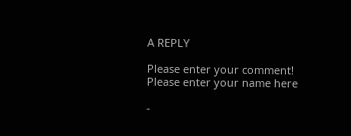A REPLY

Please enter your comment!
Please enter your name here

-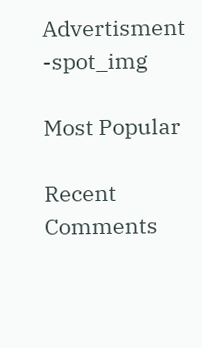Advertisment -spot_img

Most Popular

Recent Comments